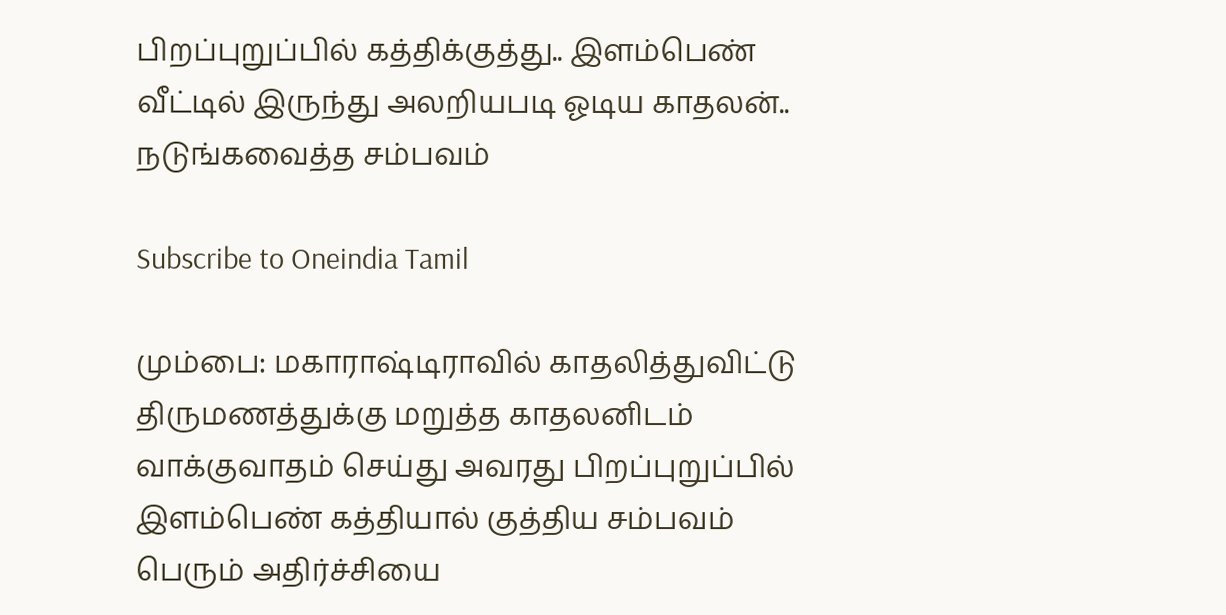பிறப்புறுப்பில் கத்திக்குத்து.. இளம்பெண் வீட்டில் இருந்து அலறியபடி ஓடிய காதலன்.. நடுங்கவைத்த சம்பவம்

Subscribe to Oneindia Tamil

மும்பை: மகாராஷ்டிராவில் காதலித்துவிட்டு திருமணத்துக்கு மறுத்த காதலனிடம் வாக்குவாதம் செய்து அவரது பிறப்புறுப்பில் இளம்பெண் கத்தியால் குத்திய சம்பவம் பெரும் அதிர்ச்சியை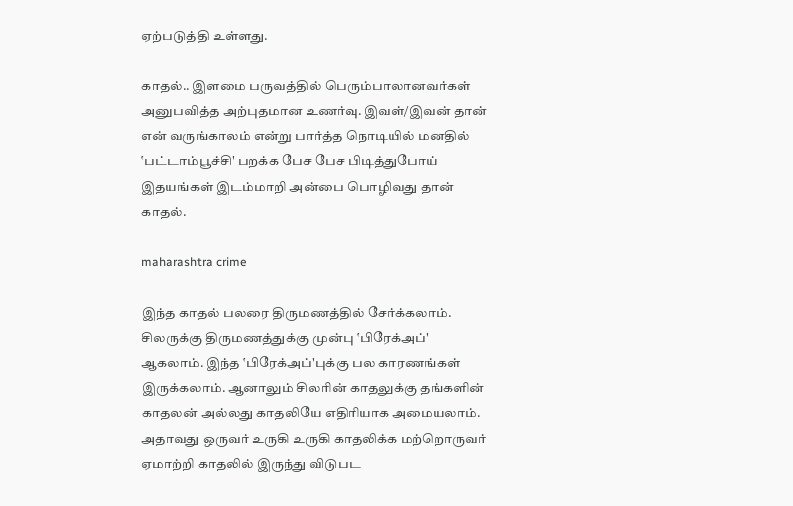ஏற்படுத்தி உள்ளது.

காதல்.. இளமை பருவத்தில் பெரும்பாலானவர்கள் அனுபவித்த அற்புதமான உணர்வு. இவள்/இவன் தான் என் வருங்காலம் என்று பார்த்த நொடியில் மனதில் ‛பட்டாம்பூச்சி' பறக்க பேச பேச பிடித்துபோய் இதயங்கள் இடம்மாறி அன்பை பொழிவது தான் காதல்.

maharashtra crime

இந்த காதல் பலரை திருமணத்தில் சேர்க்கலாம். சிலருக்கு திருமணத்துக்கு முன்பு ‛பிரேக்அப்' ஆகலாம். இந்த ‛பிரேக்அப்'புக்கு பல காரணங்கள் இருக்கலாம். ஆனாலும் சிலரின் காதலுக்கு தங்களின் காதலன் அல்லது காதலியே எதிரியாக அமையலாம். அதாவது ஒருவர் உருகி உருகி காதலிக்க மற்றொருவர் ஏமாற்றி காதலில் இருந்து விடுபட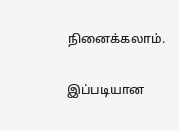நினைக்கலாம்.

இப்படியான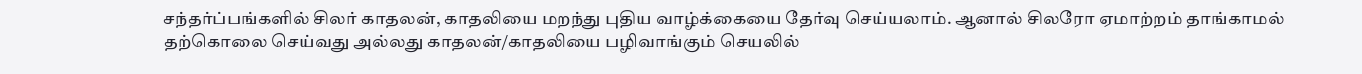சந்தர்ப்பங்களில் சிலர் காதலன், காதலியை மறந்து புதிய வாழ்க்கையை தேர்வு செய்யலாம். ஆனால் சிலரோ ஏமாற்றம் தாங்காமல் தற்கொலை செய்வது அல்லது காதலன்/காதலியை பழிவாங்கும் செயலில்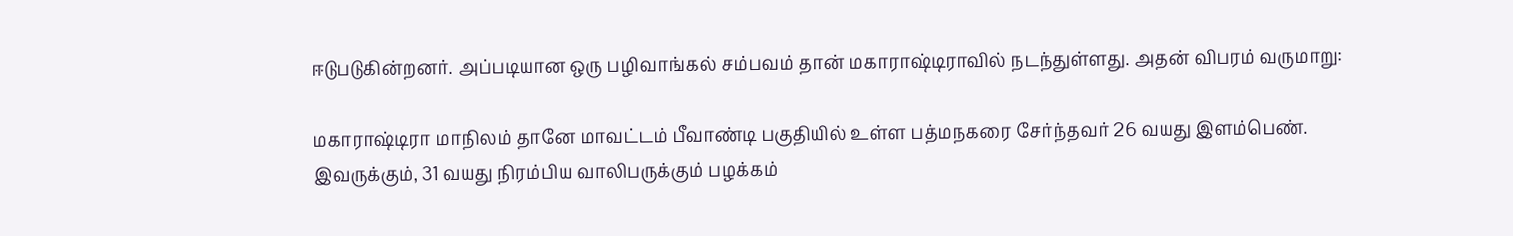ஈடுபடுகின்றனர். அப்படியான ஒரு பழிவாங்கல் சம்பவம் தான் மகாராஷ்டிராவில் நடந்துள்ளது. அதன் விபரம் வருமாறு:

மகாராஷ்டிரா மாநிலம் தானே மாவட்டம் பீவாண்டி பகுதியில் உள்ள பத்மநகரை சேர்ந்தவர் 26 வயது இளம்பெண். இவருக்கும், 31 வயது நிரம்பிய வாலிபருக்கும் பழக்கம்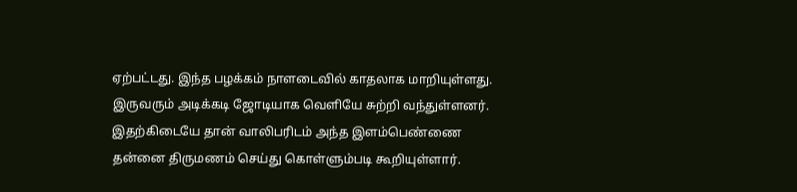ஏற்பட்டது. இந்த பழக்கம் நாளடைவில் காதலாக மாறியுள்ளது. இருவரும் அடிக்கடி ஜோடியாக வெளியே சுற்றி வந்துள்ளனர். இதற்கிடையே தான் வாலிபரிடம் அந்த இளம்பெண்ணை தன்னை திருமணம் செய்து கொள்ளும்படி கூறியுள்ளார்.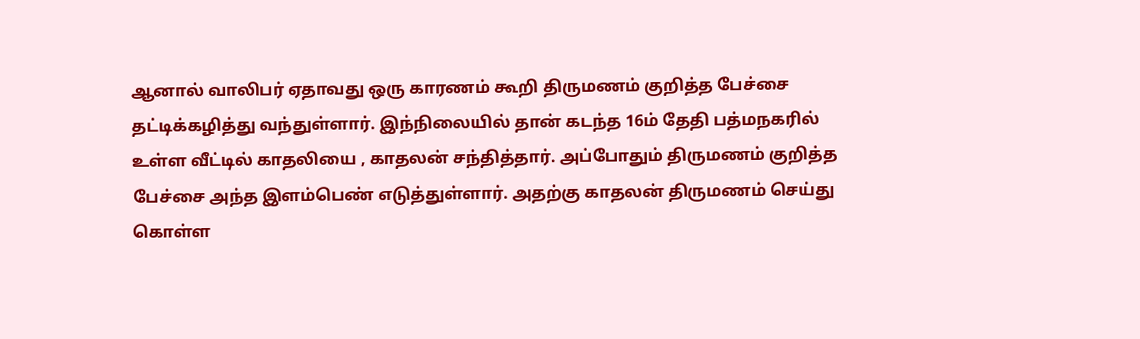ஆனால் வாலிபர் ஏதாவது ஒரு காரணம் கூறி திருமணம் குறித்த பேச்சை தட்டிக்கழித்து வந்துள்ளார். இந்நிலையில் தான் கடந்த 16ம் தேதி பத்மநகரில் உள்ள வீட்டில் காதலியை , காதலன் சந்தித்தார். அப்போதும் திருமணம் குறித்த பேச்சை அந்த இளம்பெண் எடுத்துள்ளார். அதற்கு காதலன் திருமணம் செய்து கொள்ள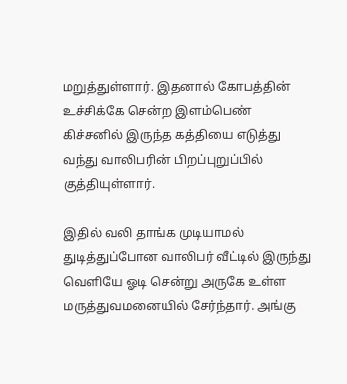மறுத்துள்ளார். இதனால் கோபத்தின் உச்சிக்கே சென்ற இளம்பெண் கிச்சனில் இருந்த கத்தியை எடுத்து வந்து வாலிபரின் பிறப்புறுப்பில் குத்தியுள்ளார்.

இதில் வலி தாங்க முடியாமல் துடித்துப்போன வாலிபர் வீட்டில் இருந்து வெளியே ஓடி சென்று அருகே உள்ள மருத்துவமனையில் சேர்ந்தார். அங்கு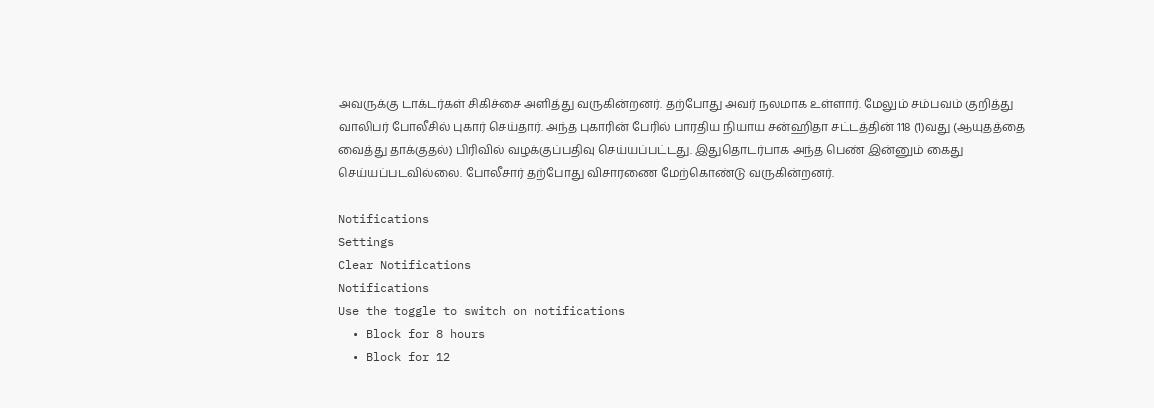அவருக்கு டாக்டர்கள் சிகிச்சை அளித்து வருகின்றனர். தற்போது அவர் நலமாக உள்ளார். மேலும் சம்பவம் குறித்து வாலிபர் போலீசில் புகார் செய்தார். அந்த புகாரின் பேரில் பாரதிய நியாய சன்ஹிதா சட்டத்தின் 118 (1)வது (ஆயுதத்தை வைத்து தாக்குதல்) பிரிவில் வழக்குப்பதிவு செய்யப்பட்டது. இதுதொடர்பாக அந்த பெண் இன்னும் கைது செய்யப்படவில்லை. போலீசார் தற்போது விசாரணை மேற்கொண்டு வருகின்றனர்.

Notifications
Settings
Clear Notifications
Notifications
Use the toggle to switch on notifications
  • Block for 8 hours
  • Block for 12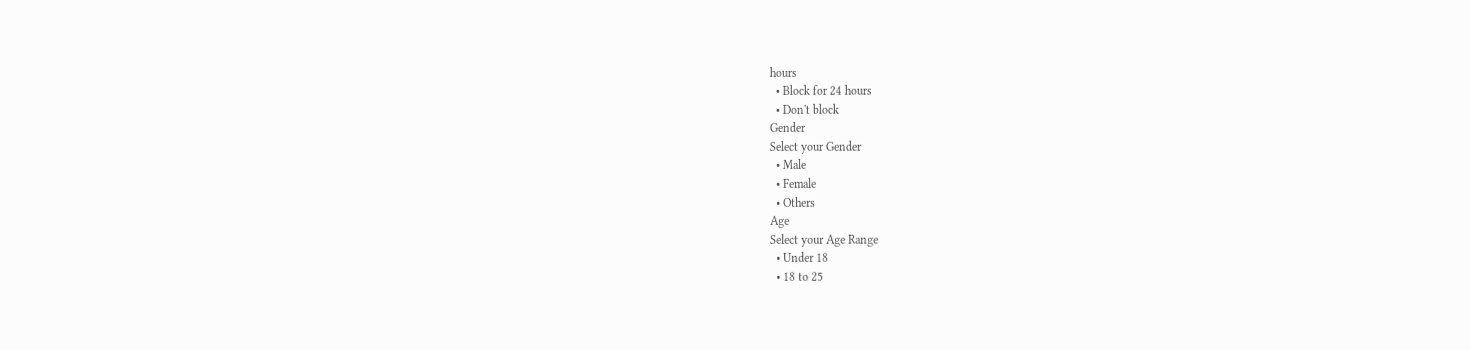hours
  • Block for 24 hours
  • Don't block
Gender
Select your Gender
  • Male
  • Female
  • Others
Age
Select your Age Range
  • Under 18
  • 18 to 25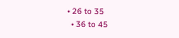• 26 to 35
  • 36 to 45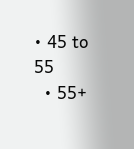• 45 to 55
  • 55+